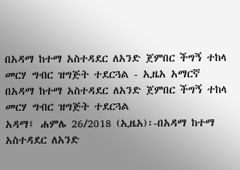በአዳማ ከተማ አስተዳደር ለአንድ ጀምበር ችግኝ ተከላ መርሃ ግብር ዝግጅት ተደርጓል - ኢዜአ አማርኛ
በአዳማ ከተማ አስተዳደር ለአንድ ጀምበር ችግኝ ተከላ መርሃ ግብር ዝግጅት ተደርጓል
አዳማ፤ ሐምሌ 26/2018 (ኢዜአ)፡-በአዳማ ከተማ አስተዳደር ለአንድ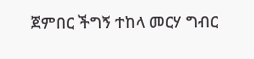ጀምበር ችግኝ ተከላ መርሃ ግብር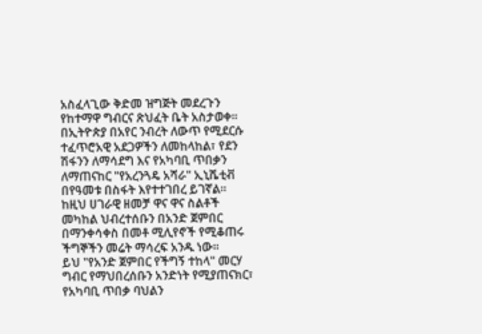አስፈላጊው ቅድመ ዝግጅት መደረጉን የከተማዋ ግብርና ጽህፈት ቤት አስታወቀ።
በኢትዮጵያ በአየር ንብረት ለውጥ የሚደርሱ ተፈጥሮአዊ አደጋዎችን ለመከላከል፣ የደን ሽፋንን ለማሳደግ እና የአካባቢ ጥበቃን ለማጠናከር "የአረንጓዴ አሻራ" ኢኒሼቲቭ በየዓመቱ በስፋት እየተተገበረ ይገኛል።
ከዚህ ሀገራዊ ዘመቻ ዋና ዋና ስልቶች መካከል ህብረተሰቡን በአንድ ጀምበር በማንቀሳቀስ በመቶ ሚሊየኖች የሚቆጠሩ ችግኞችን መሬት ማሳረፍ አንዱ ነው።
ይህ "የአንድ ጀምበር የችግኝ ተከላ" መርሃ ግብር የማህበረሰቡን አንድነት የሚያጠናክር፣ የአካባቢ ጥበቃ ባህልን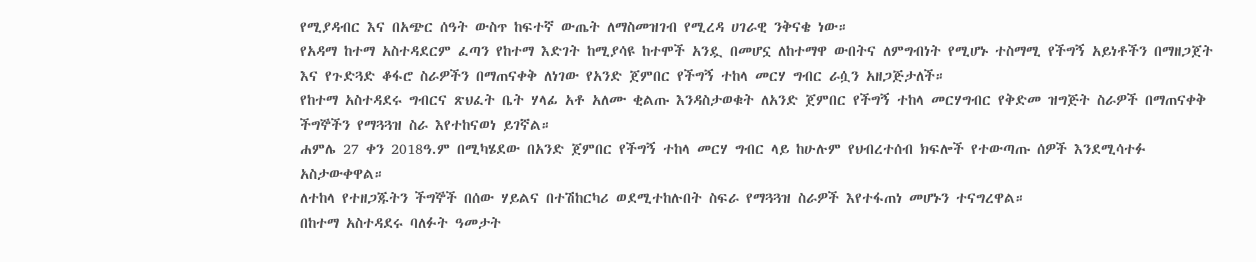የሚያዳብር እና በአጭር ሰዓት ውስጥ ከፍተኛ ውጤት ለማስመዝገብ የሚረዳ ሀገራዊ ንቅናቄ ነው።
የአዳማ ከተማ አስተዳደርም ፈጣን የከተማ እድገት ከሚያሳዩ ከተሞች አንዷ በመሆኗ ለከተማዋ ውበትና ለምግብነት የሚሆኑ ተስማሚ የችግኝ አይነቶችን በማዘጋጀት እና የጉድጓድ ቆፋሮ ስራዎችን በማጠናቀቅ ለነገው የአንድ ጀምበር የችግኝ ተከላ መርሃ ግብር ራሷን አዘጋጅታለች።
የከተማ አስተዳደሩ ግብርና ጽህፈት ቤት ሃላፊ አቶ አለሙ ቂልጡ እንዳስታወቁት ለአንድ ጀምበር የችግኝ ተከላ መርሃግብር የቅድመ ዝግጅት ስራዎች በማጠናቀቅ ችግኞችን የማጓጓዝ ስራ እየተከናወነ ይገኛል።
ሐምሌ 27 ቀን 2018ዓ.ም በሚካሄደው በአንድ ጀምበር የችግኝ ተከላ መርሃ ግብር ላይ ከሁሉም የህብረተሰብ ክፍሎች የተውጣጡ ሰዎች እንደሚሳተፉ አስታውቀዋል።
ለተከላ የተዘጋጁትን ችግኞች በሰው ሃይልና በተሽከርካሪ ወደሚተከሉበት ስፍራ የማጓጓዝ ስራዎች እየተፋጠነ መሆኑን ተናግረዋል።
በከተማ አስተዳደሩ ባለፉት ዓመታት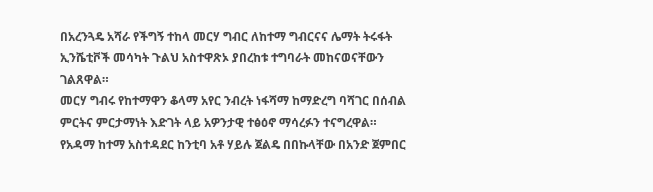በአረንጓዴ አሻራ የችግኝ ተከላ መርሃ ግብር ለከተማ ግብርናና ሌማት ትሩፋት ኢንሼቲቮች መሳካት ጉልህ አስተዋጽኦ ያበረከቱ ተግባራት መከናወናቸውን ገልጸዋል።
መርሃ ግብሩ የከተማዋን ቆላማ አየር ንብረት ነፋሻማ ከማድረግ ባሻገር በሰብል ምርትና ምርታማነት እድገት ላይ አዎንታዊ ተፅዕኖ ማሳረፉን ተናግረዋል።
የአዳማ ከተማ አስተዳደር ከንቲባ አቶ ሃይሉ ጀልዴ በበኩላቸው በአንድ ጀምበር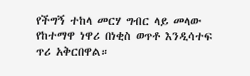የችግኝ ተከላ መርሃ ግብር ላይ መላው የከተማዋ ነዋሪ በነቂስ ወጥቶ እንዲሳተፍ ጥሪ አቅርበዋል።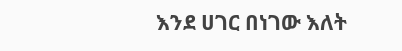እንደ ሀገር በነገው እለት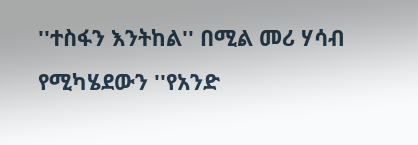''ተስፋን እንትከል'' በሚል መሪ ሃሳብ የሚካሄደውን ''የአንድ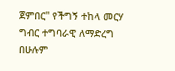ጀምበር'' የችግኝ ተከላ መርሃ ግብር ተግባራዊ ለማድረግ በሁሉም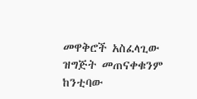መዋቅሮች አስፈላጊው ዝግጅት መጠናቀቁንም ከንቲባው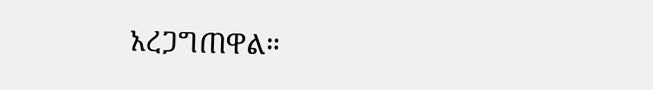አረጋግጠዋል።